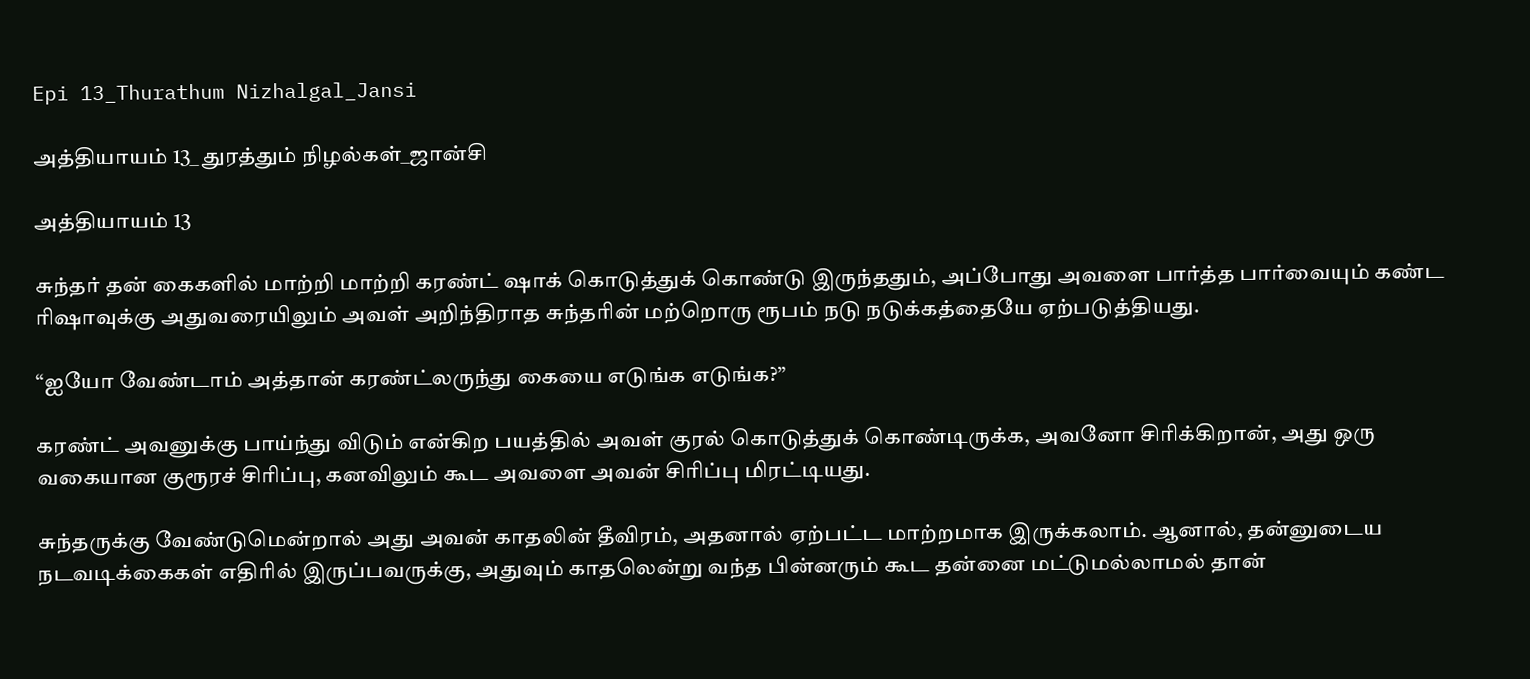Epi 13_Thurathum Nizhalgal_Jansi

அத்தியாயம் 13_ துரத்தும் நிழல்கள்_ஜான்சி

அத்தியாயம் 13

சுந்தர் தன் கைகளில் மாற்றி மாற்றி கரண்ட் ஷாக் கொடுத்துக் கொண்டு இருந்ததும், அப்போது அவளை பார்த்த பார்வையும் கண்ட ரிஷாவுக்கு அதுவரையிலும் அவள் அறிந்திராத சுந்தரின் மற்றொரு ரூபம் நடு நடுக்கத்தையே ஏற்படுத்தியது.

“ஐயோ வேண்டாம் அத்தான் கரண்ட்லருந்து கையை எடுங்க எடுங்க?”

கரண்ட் அவனுக்கு பாய்ந்து விடும் என்கிற பயத்தில் அவள் குரல் கொடுத்துக் கொண்டிருக்க, அவனோ சிரிக்கிறான், அது ஒரு வகையான குரூரச் சிரிப்பு, கனவிலும் கூட அவளை அவன் சிரிப்பு மிரட்டியது.

சுந்தருக்கு வேண்டுமென்றால் அது அவன் காதலின் தீவிரம், அதனால் ஏற்பட்ட மாற்றமாக இருக்கலாம். ஆனால், தன்னுடைய நடவடிக்கைகள் எதிரில் இருப்பவருக்கு, அதுவும் காதலென்று வந்த பின்னரும் கூட தன்னை மட்டுமல்லாமல் தான்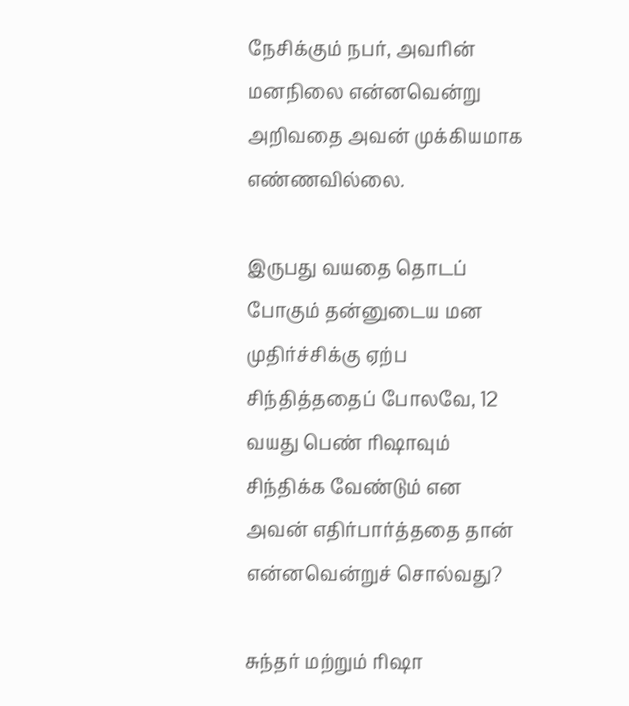நேசிக்கும் நபர், அவரின் மனநிலை என்னவென்று அறிவதை அவன் முக்கியமாக எண்ணவில்லை.

இருபது வயதை தொடப் போகும் தன்னுடைய மன முதிர்ச்சிக்கு ஏற்ப சிந்தித்ததைப் போலவே, 12 வயது பெண் ரிஷாவும் சிந்திக்க வேண்டும் என அவன் எதிர்பார்த்ததை தான் என்னவென்றுச் சொல்வது?

சுந்தர் மற்றும் ரிஷா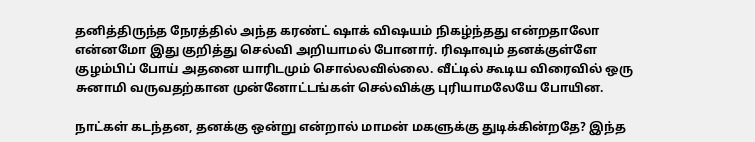தனித்திருந்த நேரத்தில் அந்த கரண்ட் ஷாக் விஷயம் நிகழ்ந்தது என்றதாலோ என்னமோ இது குறித்து செல்வி அறியாமல் போனார். ரிஷாவும் தனக்குள்ளே குழம்பிப் போய் அதனை யாரிடமும் சொல்லவில்லை. வீட்டில் கூடிய விரைவில் ஒரு சுனாமி வருவதற்கான முன்னோட்டங்கள் செல்விக்கு புரியாமலேயே போயின.

நாட்கள் கடந்தன, தனக்கு ஒன்று என்றால் மாமன் மகளுக்கு துடிக்கின்றதே? இந்த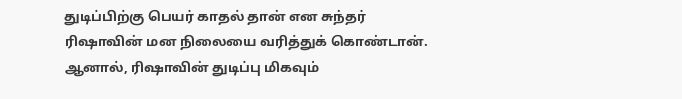துடிப்பிற்கு பெயர் காதல் தான் என சுந்தர் ரிஷாவின் மன நிலையை வரித்துக் கொண்டான். ஆனால், ரிஷாவின் துடிப்பு மிகவும்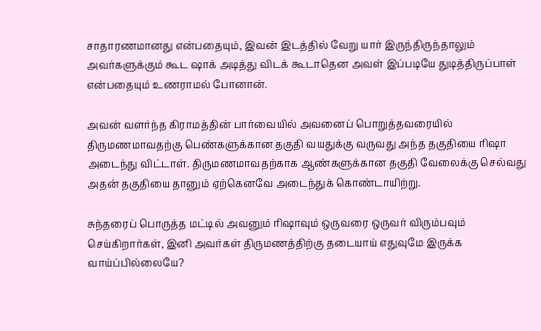சாதாரணமானது என்பதையும், இவன் இடத்தில் வேறு யார் இருந்திருந்தாலும் அவர்களுக்கும் கூட ஷாக் அடித்து விடக் கூடாதென அவள் இப்படியே துடித்திருப்பாள் என்பதையும் உணராமல் போனான்.

அவன் வளர்ந்த கிராமத்தின் பார்வையில் அவனைப் பொறுத்தவரையில் திருமணமாவதற்கு பெண்களுக்கான தகுதி வயதுக்கு வருவது அந்த தகுதியை ரிஷா அடைந்து விட்டாள். திருமணமாவதற்காக ஆண்களுக்கான தகுதி வேலைக்கு செல்வது அதன் தகுதியை தானும் ஏற்கெனவே அடைந்துக் கொண்டாயிற்று.

சுந்தரைப் பொருத்த மட்டில் அவனும் ரிஷாவும் ஒருவரை ஒருவர் விரும்பவும் செய்கிறார்கள், இனி அவர்கள் திருமணத்திற்கு தடையாய் எதுவுமே இருக்க வாய்ப்பில்லையே?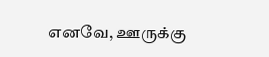எனவே, ஊருக்கு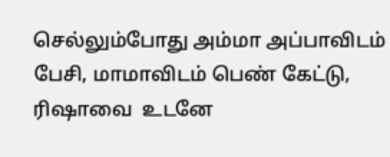செல்லும்போது அம்மா அப்பாவிடம் பேசி, மாமாவிடம் பெண் கேட்டு, ரிஷாவை  உடனே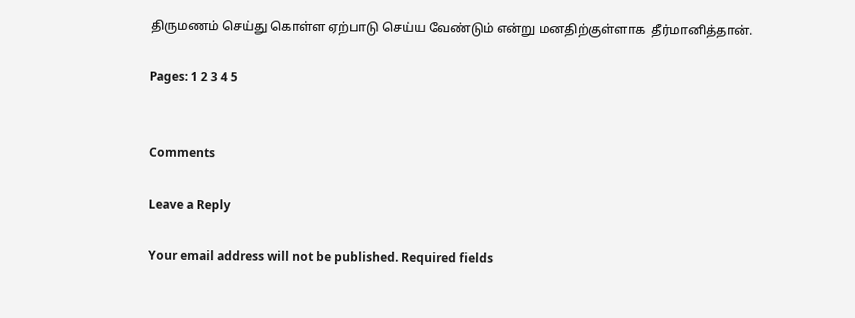திருமணம் செய்து கொள்ள ஏற்பாடு செய்ய வேண்டும் என்று மனதிற்குள்ளாக  தீர்மானித்தான்.

Pages: 1 2 3 4 5


Comments

Leave a Reply

Your email address will not be published. Required fields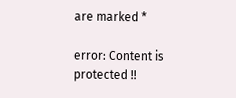are marked *

error: Content is protected !!